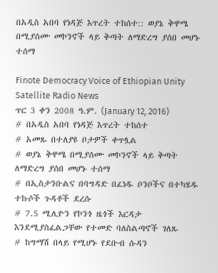በአዲስ አበባ የነዳጅ እጥረት ተከሰተ:: ወያኔ ቅዋሜ በሚያሰሙ መኮንኖች ላይ ቅጣት ለማድረግ ያሰበ መሆኑ ተሰማ

Finote Democracy Voice of Ethiopian Unity Satellite Radio News
ጥር 3 ቀን 2008 ዓ.ም. (January 12, 2016)
# በአዲስ አበባ የነዳጅ እጥረት ተከሰተ
# አመጹ በተለያዩ ቦታዎች ቀጥሏል
# ወያኔ ቅዋሜ በሚያሰሙ መኮንኖች ላይ ቅጣት ለማድረግ ያሰበ መሆኑ ተሰማ
# በኢስታንቡልና በባግዳድ በፈነዱ ቦንቦችና በተካሄዱ ተኩሶች ጉዳቶች ደረሱ
# 7.5 ሚሊዮን የኮንጎ ዜጎች እርዳታ እንደሚያስፈልጋቸው የተመድ ባለስልጣኖች ገለጹ
# ከግማሽ በላይ የሚሆኑ የደቡብ ሱዳን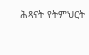ሕጻናት የትምህርት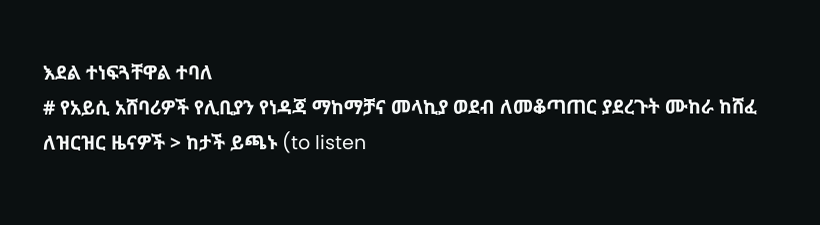እደል ተነፍጓቸዋል ተባለ
# የአይሲ አሸባሪዎች የሊቢያን የነዳጃ ማከማቻና መላኪያ ወደብ ለመቆጣጠር ያደረጉት ሙከራ ከሸፈ
ለዝርዝር ዜናዎች > ከታች ይጫኑ (to listen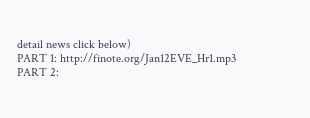detail news click below)
PART 1: http://finote.org/Jan12EVE_Hr1.mp3
PART 2: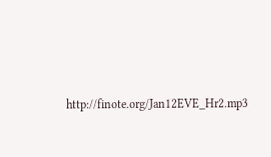http://finote.org/Jan12EVE_Hr2.mp3